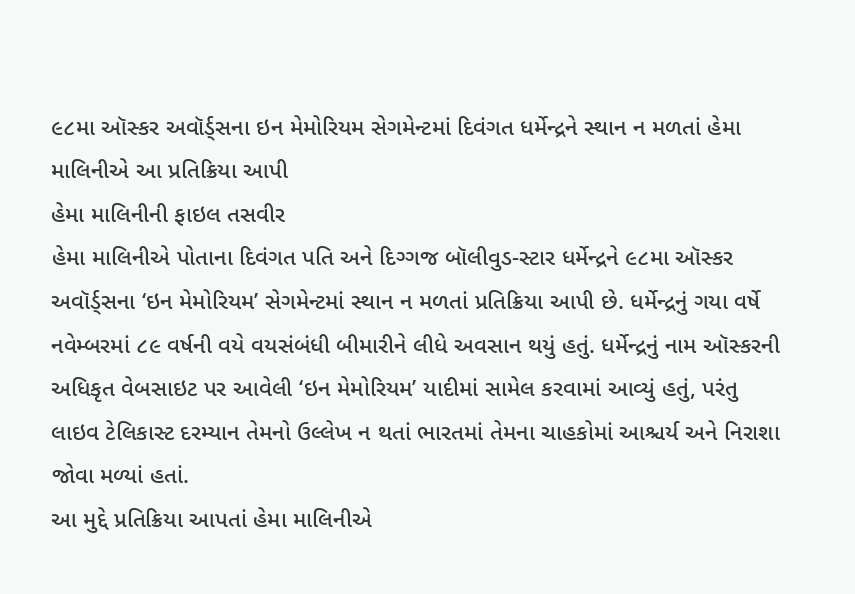૯૮મા ઑસ્કર અવૉર્ડ્સના ઇન મેમોરિયમ સેગમેન્ટમાં દિવંગત ધર્મેન્દ્રને સ્થાન ન મળતાં હેમા માલિનીએ આ પ્રતિક્રિયા આપી
હેમા માલિનીની ફાઇલ તસવીર
હેમા માલિનીએ પોતાના દિવંગત પતિ અને દિગ્ગજ બૉલીવુડ-સ્ટાર ધર્મેન્દ્રને ૯૮મા ઑસ્કર અવૉર્ડ્સના ‘ઇન મેમોરિયમ’ સેગમેન્ટમાં સ્થાન ન મળતાં પ્રતિક્રિયા આપી છે. ધર્મેન્દ્રનું ગયા વર્ષે નવેમ્બરમાં ૮૯ વર્ષની વયે વયસંબંધી બીમારીને લીધે અવસાન થયું હતું. ધર્મેન્દ્રનું નામ ઑસ્કરની અધિકૃત વેબસાઇટ પર આવેલી ‘ઇન મેમોરિયમ’ યાદીમાં સામેલ કરવામાં આવ્યું હતું, પરંતુ લાઇવ ટેલિકાસ્ટ દરમ્યાન તેમનો ઉલ્લેખ ન થતાં ભારતમાં તેમના ચાહકોમાં આશ્ચર્ય અને નિરાશા જોવા મળ્યાં હતાં.
આ મુદ્દે પ્રતિક્રિયા આપતાં હેમા માલિનીએ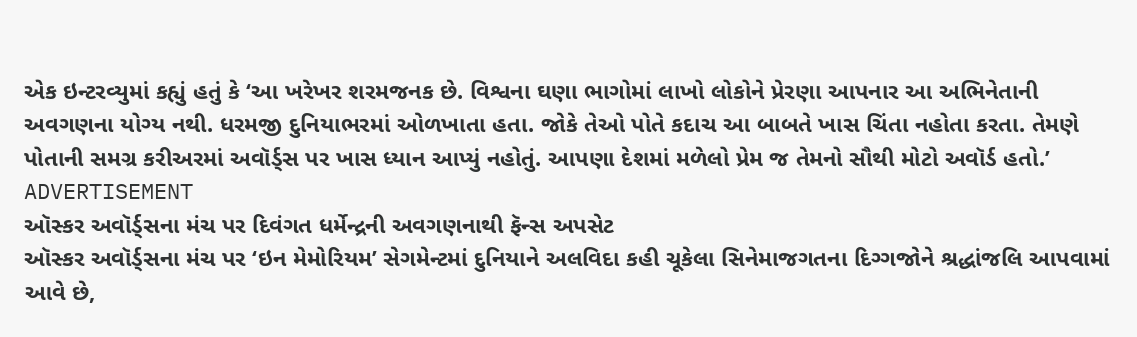એક ઇન્ટરવ્યુમાં કહ્યું હતું કે ‘આ ખરેખર શરમજનક છે. વિશ્વના ઘણા ભાગોમાં લાખો લોકોને પ્રેરણા આપનાર આ અભિનેતાની અવગણના યોગ્ય નથી. ધરમજી દુનિયાભરમાં ઓળખાતા હતા. જોકે તેઓ પોતે કદાચ આ બાબતે ખાસ ચિંતા નહોતા કરતા. તેમણે પોતાની સમગ્ર કરીઅરમાં અવૉર્ડ્સ પર ખાસ ધ્યાન આપ્યું નહોતું. આપણા દેશમાં મળેલો પ્રેમ જ તેમનો સૌથી મોટો અવૉર્ડ હતો.’
ADVERTISEMENT
ઑસ્કર અવૉર્ડ્સના મંચ પર દિવંગત ધર્મેન્દ્રની અવગણનાથી ફૅન્સ અપસેટ
ઑસ્કર અવૉર્ડ્સના મંચ પર ‘ઇન મેમોરિયમ’ સેગમેન્ટમાં દુનિયાને અલવિદા કહી ચૂકેલા સિનેમાજગતના દિગ્ગજોને શ્રદ્ધાંજલિ આપવામાં આવે છે,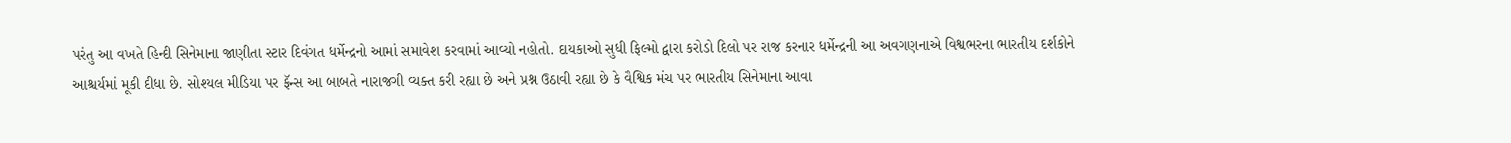પરંતુ આ વખતે હિન્દી સિનેમાના જાણીતા સ્ટાર દિવંગત ધર્મેન્દ્રનો આમાં સમાવેશ કરવામાં આવ્યો નહોતો. દાયકાઓ સુધી ફિલ્મો દ્વારા કરોડો દિલો પર રાજ કરનાર ધર્મેન્દ્રની આ અવગણનાએ વિશ્વભરના ભારતીય દર્શકોને આશ્ચર્યમાં મૂકી દીધા છે. સોશ્યલ મીડિયા પર ફૅન્સ આ બાબતે નારાજગી વ્યક્ત કરી રહ્યા છે અને પ્રશ્ન ઉઠાવી રહ્યા છે કે વૈશ્વિક મંચ પર ભારતીય સિનેમાના આવા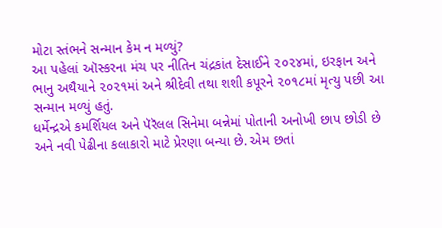મોટા સ્તંભને સન્માન કેમ ન મળ્યું?
આ પહેલાં ઑસ્કરના મંચ પર નીતિન ચંદ્રકાંત દેસાઈને ૨૦૨૪માં, ઇરફાન અને ભાનુ અથૈયાને ૨૦૨૧માં અને શ્રીદેવી તથા શશી કપૂરને ૨૦૧૮માં મૃત્યુ પછી આ સન્માન મળ્યું હતું.
ધર્મેન્દ્રએ કમર્શિયલ અને પૅરૅલલ સિનેમા બન્નેમાં પોતાની અનોખી છાપ છોડી છે અને નવી પેઢીના કલાકારો માટે પ્રેરણા બન્યા છે. એમ છતાં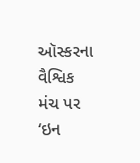ઑસ્કરના વૈશ્વિક મંચ પર ‘ઇન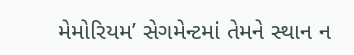મેમોરિયમ’ સેગમેન્ટમાં તેમને સ્થાન ન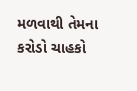મળવાથી તેમના કરોડો ચાહકો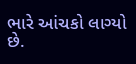ભારે આંચકો લાગ્યો છે.